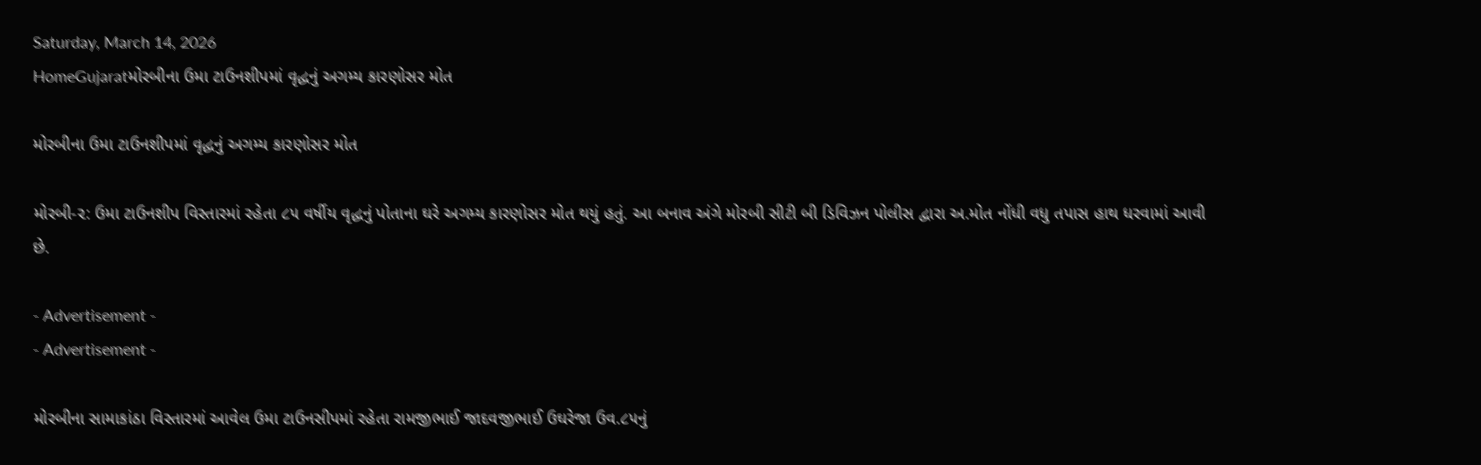Saturday, March 14, 2026
HomeGujaratમોરબીના ઉમા ટાઉનશીપમાં વૃદ્ધનું અગમ્ય કારણોસર મોત

મોરબીના ઉમા ટાઉનશીપમાં વૃદ્ધનું અગમ્ય કારણોસર મોત

મોરબી-૨: ઉમા ટાઉનશીપ વિસ્તારમાં રહેતા ૮૫ વર્ષીય વૃદ્ધનું પોતાના ઘરે અગમ્ય કારણોસર મોત થયું હતું. આ બનાવ અંગે મોરબી સીટી બી ડિવિઝન પોલીસ દ્વારા અ.મોત નોંધી વધુ તપાસ હાથ ધરવામાં આવી છે.

- Advertisement -
- Advertisement -

મોરબીના સામાકાંઠા વિસ્તારમાં આવેલ ઉમા ટાઉનસીપમાં રહેતા રામજીભાઈ જાદવજીભાઈ ઉઘરેજા ઉવ.૮૫નું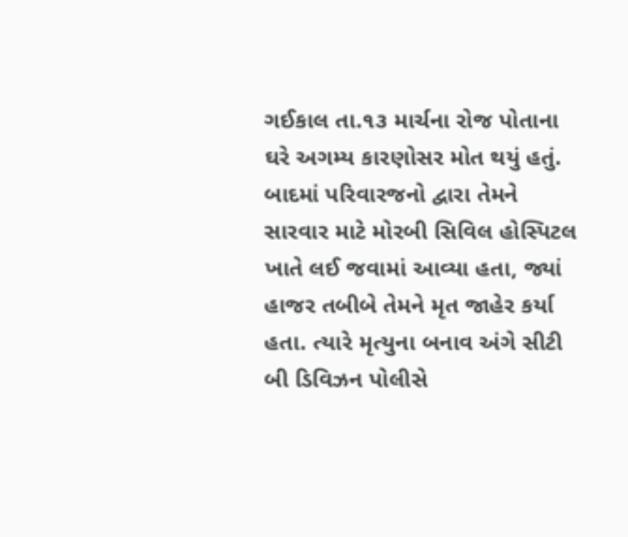ગઈકાલ તા.૧૩ માર્ચના રોજ પોતાના ઘરે અગમ્ય કારણોસર મોત થયું હતું. બાદમાં પરિવારજનો દ્વારા તેમને સારવાર માટે મોરબી સિવિલ હોસ્પિટલ ખાતે લઈ જવામાં આવ્યા હતા, જ્યાં હાજર તબીબે તેમને મૃત જાહેર કર્યા હતા. ત્યારે મૃત્યુના બનાવ અંગે સીટી બી ડિવિઝન પોલીસે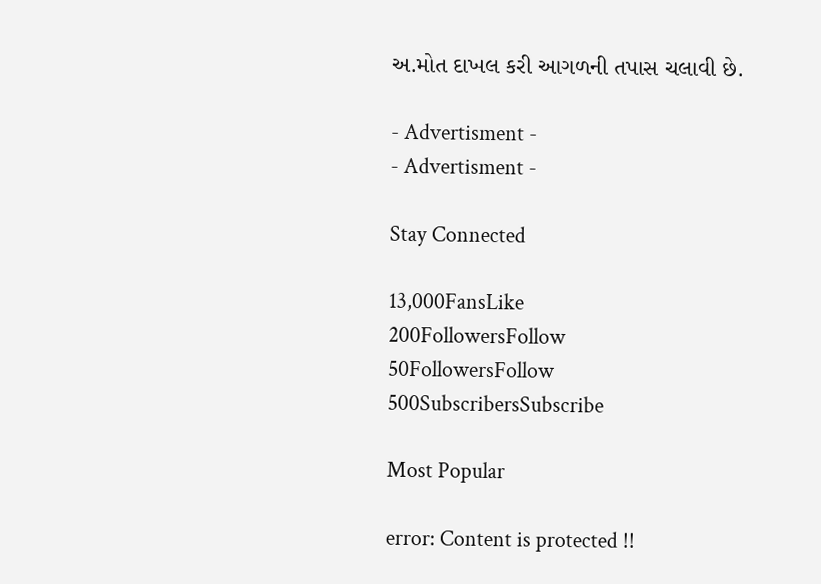અ.મોત દાખલ કરી આગળની તપાસ ચલાવી છે.

- Advertisment -
- Advertisment -

Stay Connected

13,000FansLike
200FollowersFollow
50FollowersFollow
500SubscribersSubscribe

Most Popular

error: Content is protected !!